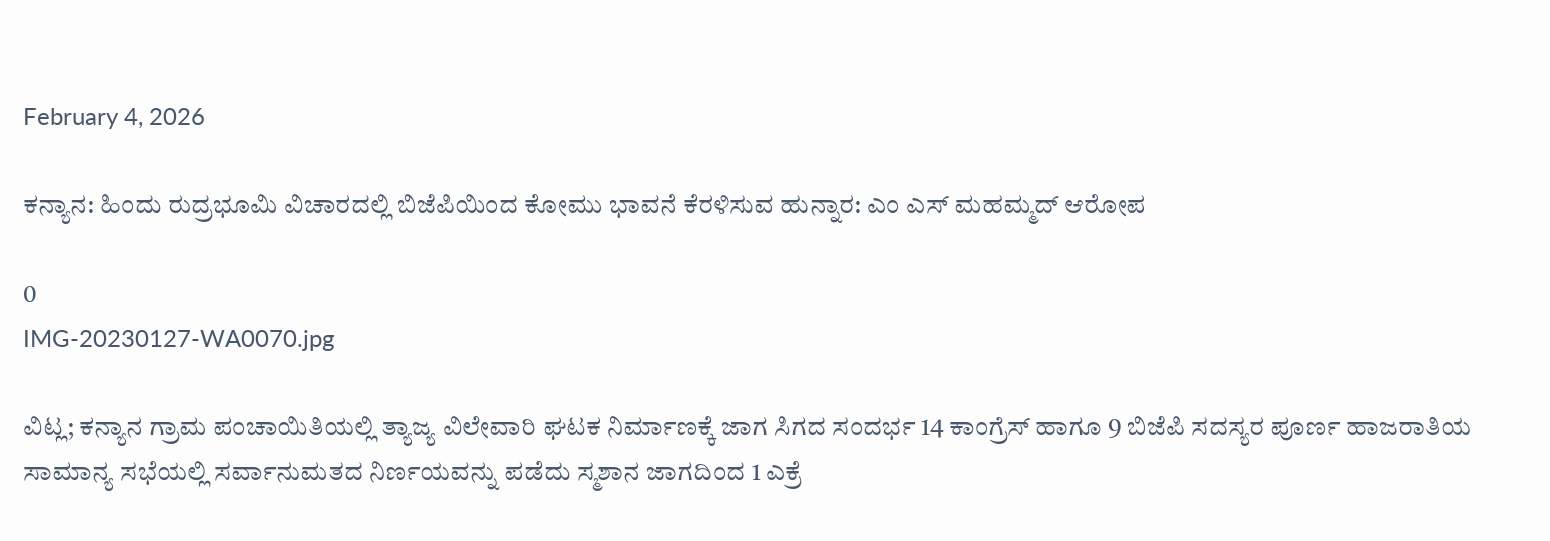February 4, 2026

ಕನ್ಯಾನ: ಹಿಂದು ರುದ್ರಭೂಮಿ ವಿಚಾರದಲ್ಲಿ ಬಿಜೆಪಿಯಿಂದ ಕೋಮು ಭಾವನೆ ಕೆರಳಿಸುವ ಹುನ್ನಾರ: ಎಂ ಎಸ್ ಮಹಮ್ಮದ್ ಆರೋಪ

0
IMG-20230127-WA0070.jpg

ವಿಟ್ಲ; ಕನ್ಯಾನ ಗ್ರಾಮ ಪಂಚಾಯಿತಿಯಲ್ಲಿ ತ್ಯಾಜ್ಯ ವಿಲೇವಾರಿ ಘಟಕ ನಿರ್ಮಾಣಕ್ಕೆ ಜಾಗ ಸಿಗದ ಸಂದರ್ಭ 14 ಕಾಂಗ್ರೆಸ್ ಹಾಗೂ 9 ಬಿಜೆಪಿ ಸದಸ್ಯರ ಪೂರ್ಣ ಹಾಜರಾತಿಯ ಸಾಮಾನ್ಯ ಸಭೆಯಲ್ಲಿ ಸರ್ವಾನುಮತದ ನಿರ್ಣಯವನ್ನು ಪಡೆದು ಸ್ಮಶಾನ ಜಾಗದಿಂದ 1 ಎಕ್ರೆ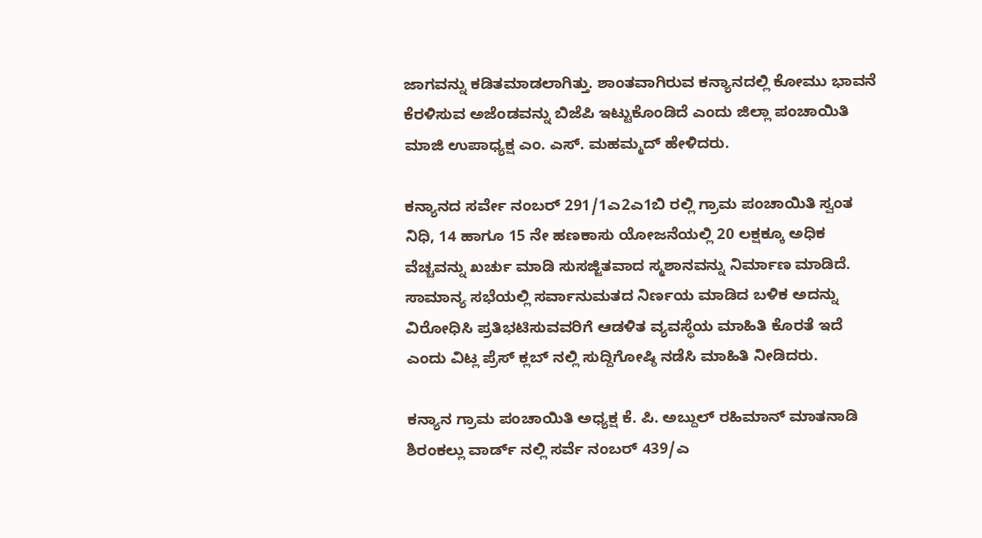ಜಾಗವನ್ನು ಕಡಿತಮಾಡಲಾಗಿತ್ತು. ಶಾಂತವಾಗಿರುವ ಕನ್ಯಾನದಲ್ಲಿ ಕೋಮು ಭಾವನೆ ಕೆರಳಿಸುವ ಅಜೆಂಡವನ್ನು ಬಿಜೆಪಿ ಇಟ್ಟುಕೊಂಡಿದೆ ಎಂದು ಜಿಲ್ಲಾ ಪಂಚಾಯಿತಿ ಮಾಜಿ ಉಪಾಧ್ಯಕ್ಷ ಎಂ. ಎಸ್. ಮಹಮ್ಮದ್ ಹೇಳಿದರು.

ಕನ್ಯಾನದ ಸರ್ವೇ ನಂಬರ್ 291/1ಎ2ಎ1ಬಿ ರಲ್ಲಿ ಗ್ರಾಮ ಪಂಚಾಯಿತಿ ಸ್ವಂತ ನಿಧಿ, 14 ಹಾಗೂ 15 ನೇ ಹಣಕಾಸು ಯೋಜನೆಯಲ್ಲಿ 20 ಲಕ್ಷಕ್ಕೂ ಅಧಿಕ ವೆಚ್ಚವನ್ನು ಖರ್ಚು ಮಾಡಿ ಸುಸಜ್ಜಿತವಾದ ಸ್ಮಶಾನವನ್ನು ನಿರ್ಮಾಣ ಮಾಡಿದೆ. ಸಾಮಾನ್ಯ ಸಭೆಯಲ್ಲಿ ಸರ್ವಾನುಮತದ ನಿರ್ಣಯ ಮಾಡಿದ ಬಳಿಕ ಅದನ್ನು ವಿರೋಧಿಸಿ ಪ್ರತಿಭಟಿಸುವವರಿಗೆ ಆಡಳಿತ ವ್ಯವಸ್ಥೆಯ ಮಾಹಿತಿ ಕೊರತೆ ಇದೆ ಎಂದು ವಿಟ್ಲ ಪ್ರೆಸ್ ಕ್ಲಬ್ ನಲ್ಲಿ ಸುದ್ದಿಗೋಷ್ಠಿ ನಡೆಸಿ ಮಾಹಿತಿ ನೀಡಿದರು.

ಕನ್ಯಾನ ಗ್ರಾಮ ಪಂಚಾಯಿತಿ ಅಧ್ಯಕ್ಷ ಕೆ. ಪಿ. ಅಬ್ದುಲ್ ರಹಿಮಾನ್ ಮಾತನಾಡಿ ಶಿರಂಕಲ್ಲು ವಾರ್ಡ್ ನಲ್ಲಿ ಸರ್ವೆ ನಂಬರ್ 439/ಎ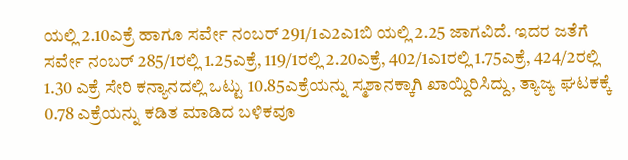ಯಲ್ಲಿ 2.10ಎಕ್ರೆ ಹಾಗೂ ಸರ್ವೇ ನಂಬರ್ 291/1ಎ2ಎ1ಬಿ ಯಲ್ಲಿ 2.25 ಜಾಗವಿದೆ. ಇದರ ಜತೆಗೆ ಸರ್ವೇ ನಂಬರ್ 285/1ರಲ್ಲಿ 1.25ಎಕ್ರೆ, 119/1ರಲ್ಲಿ 2.20ಎಕ್ರೆ, 402/1ಎ1ರಲ್ಲಿ 1.75ಎಕ್ರೆ, 424/2ರಲ್ಲಿ 1.30 ಎಕ್ರೆ ಸೇರಿ ಕನ್ಯಾನದಲ್ಲಿ ಒಟ್ಟು 10.85ಎಕ್ರೆಯನ್ನು ಸ್ಮಶಾನಕ್ಕಾಗಿ ಖಾಯ್ದಿರಿಸಿದ್ದು, ತ್ಯಾಜ್ಯ ಘಟಕಕ್ಕೆ 0.78 ಎಕ್ರೆಯನ್ನು ಕಡಿತ ಮಾಡಿದ ಬಳಿಕವೂ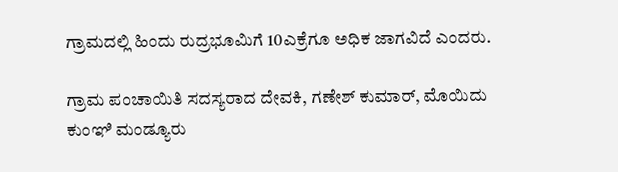ಗ್ರಾಮದಲ್ಲಿ ಹಿಂದು ರುದ್ರಭೂಮಿಗೆ 10ಎಕ್ರೆಗೂ ಅಧಿಕ ಜಾಗವಿದೆ ಎಂದರು.

ಗ್ರಾಮ ಪಂಚಾಯಿತಿ ಸದಸ್ಯರಾದ ದೇವಕಿ, ಗಣೇಶ್ ಕುಮಾರ್, ಮೊಯಿದು ಕುಂಞಿ ಮಂಡ್ಯೂರು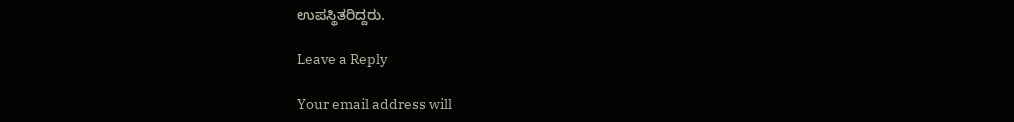ಉಪಸ್ಥಿತರಿದ್ದರು.

Leave a Reply

Your email address will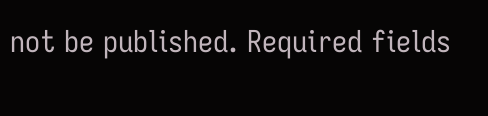not be published. Required fields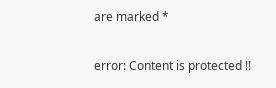are marked *

error: Content is protected !!